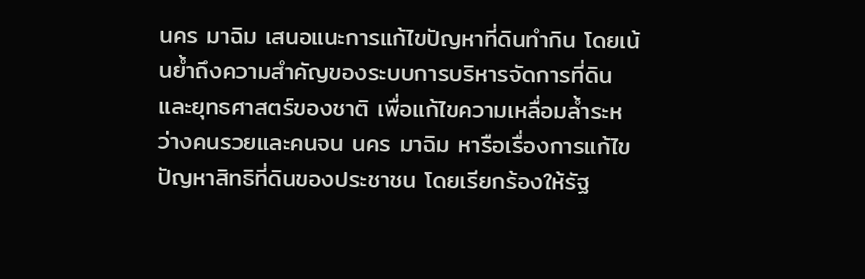นคร มาฉิม เสนอแนะการแก้ไขปัญหาที่ดินทํากิน โดยเน้นย้ำถึงความสำคัญของระบบการบริหารจัดการที่ดิน และยุทธศาสตร์ของชาติ เพื่อแก้ไขความเหลื่อมลํ้าระหว่างคนรวยและคนจน นคร มาฉิม หารือเรื่องการแก้ไขปัญหาสิทธิที่ดินของประชาชน โดยเรียกร้องให้รัฐ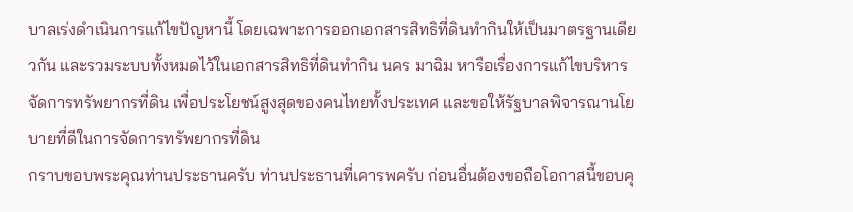บาลเร่งดำเนินการแก้ไขปัญหานี้ โดยเฉพาะการออกเอกสารสิทธิที่ดินทํากินให้เป็นมาตรฐานเดียวกัน และรวมระบบทั้งหมดไว้ในเอกสารสิทธิที่ดินทํากิน นคร มาฉิม หารือเรื่องการแก้ไขบริหารจัดการทรัพยากรที่ดิน เพื่อประโยชน์สูงสุดของคนไทยทั้งประเทศ และขอให้รัฐบาลพิจารณานโยบายที่ดีในการจัดการทรัพยากรที่ดิน
กราบขอบพระคุณท่านประธานครับ ท่านประธานที่เคารพครับ ก่อนอื่นต้องขอถือโอกาสนี้ขอบคุ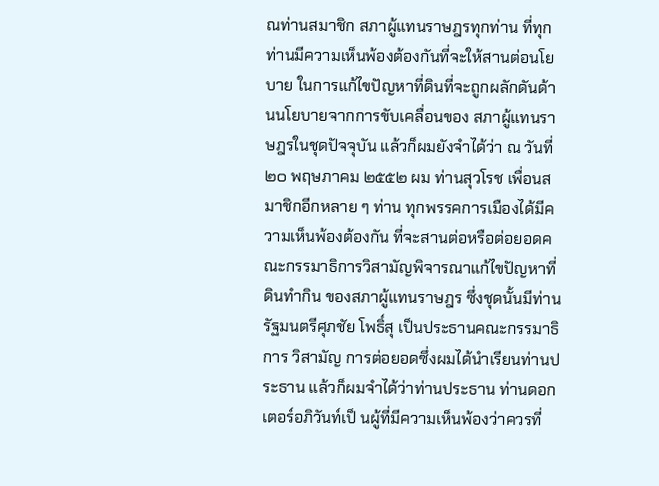ณท่านสมาชิก สภาผู้แทนราษฎรทุกท่าน ที่ทุกท่านมีความเห็นพ้องต้องกันที่จะให้สานต่อนโยบาย ในการแก้ไขปัญหาที่ดินที่จะถูกผลักดันด้านนโยบายจากการขับเคลื่อนของ สภาผู้แทนราษฎรในชุดปัจจุบัน แล้วก็ผมยังจําได้ว่า ณ วันที่ ๒๐ พฤษภาคม ๒๕๕๒ ผม ท่านสุวโรช เพื่อนสมาชิกอีกหลาย ๆ ท่าน ทุกพรรคการเมืองได้มีความเห็นพ้องต้องกัน ที่จะสานต่อหรือต่อยอดคณะกรรมาธิการวิสามัญพิจารณาแก้ไขปัญหาที่ดินทํากิน ของสภาผู้แทนราษฎร ซึ่งชุดนั้นมีท่านรัฐมนตรีศุภชัย โพธิ์สุ เป็นประธานคณะกรรมาธิการ วิสามัญ การต่อยอดซึ่งผมได้นําเรียนท่านประธาน แล้วก็ผมจําได้ว่าท่านประธาน ท่านดอกเตอร์อภิวันท์เป็ นผู้ที่มีความเห็นพ้องว่าควรที่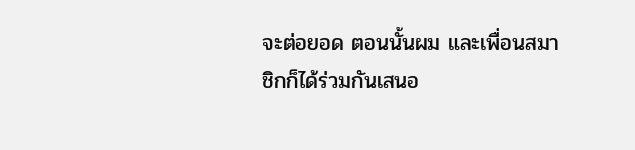จะต่อยอด ตอนนั้นผม และเพื่อนสมาชิกก็ได้ร่วมกันเสนอ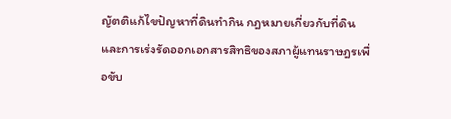ญัตติแก้ไขปัญหาที่ดินทํากิน กฎหมายเกี่ยวกับที่ดิน และการเร่งรัดออกเอกสารสิทธิของสภาผู้แทนราษฎรเพื่อขับ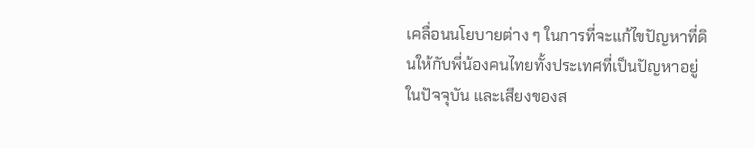เคลื่อนนโยบายต่าง ๆ ในการที่จะแก้ไขปัญหาที่ดินให้กับพี่น้องคนไทยทั้งประเทศที่เป็นปัญหาอยู่ในปัจจุบัน และเสียงของส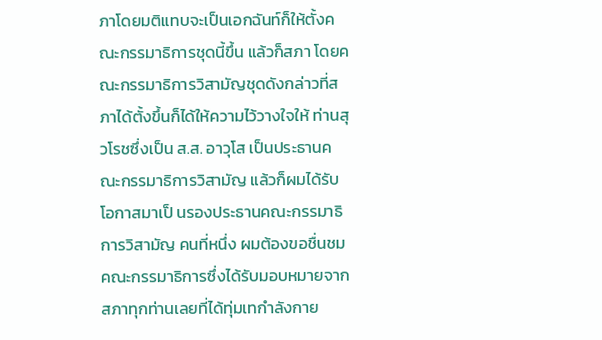ภาโดยมติแทบจะเป็นเอกฉันท์ก็ให้ตั้งคณะกรรมาธิการชุดนี้ขึ้น แล้วก็สภา โดยคณะกรรมาธิการวิสามัญชุดดังกล่าวที่สภาได้ตั้งขึ้นก็ได้ให้ความไว้วางใจให้ ท่านสุวโรชซึ่งเป็น ส.ส. อาวุโส เป็นประธานคณะกรรมาธิการวิสามัญ แล้วก็ผมได้รับ โอกาสมาเป็ นรองประธานคณะกรรมาธิการวิสามัญ คนที่หนึ่ง ผมต้องขอชื่นชม คณะกรรมาธิการซึ่งได้รับมอบหมายจากสภาทุกท่านเลยที่ได้ทุ่มเทกําลังกาย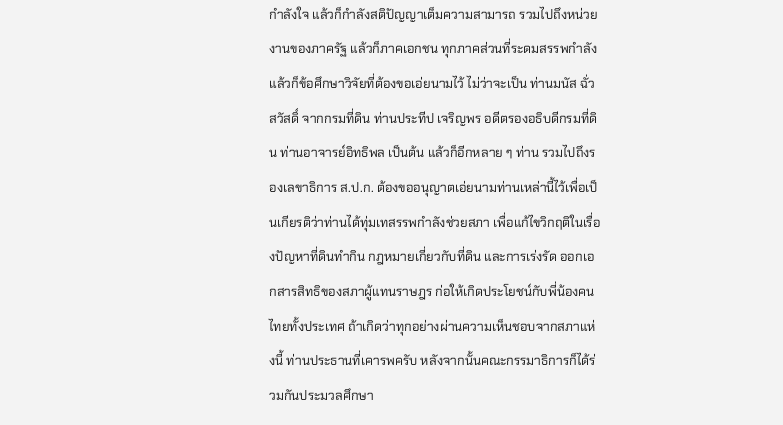กําลังใจ แล้วก็กําลังสติปัญญาเต็มความสามารถ รวมไปถึงหน่วยงานของภาครัฐ แล้วก็ภาคเอกชน ทุกภาคส่วนที่ระดมสรรพกําลัง แล้วก็ข้อศึกษาวิจัยที่ต้องขอเอ่ยนามไว้ ไม่ว่าจะเป็น ท่านมนัส ฉั่วสวัสดิ์ จากกรมที่ดิน ท่านประทีป เจริญพร อดีตรองอธิบดีกรมที่ดิน ท่านอาจารย์อิทธิพล เป็นต้น แล้วก็อีกหลาย ๆ ท่าน รวมไปถึงรองเลขาธิการ ส.ป.ก. ต้องขออนุญาตเอ่ยนามท่านเหล่านี้ไว้เพื่อเป็นเกียรติว่าท่านได้ทุ่มเทสรรพกําลังช่วยสภา เพื่อแก้ไขวิกฤติในเรื่องปัญหาที่ดินทํากิน กฎหมายเกี่ยวกับที่ดิน และการเร่งรัด ออกเอกสารสิทธิของสภาผู้แทนราษฎร ก่อให้เกิดประโยชน์กับพี่น้องคนไทยทั้งประเทศ ถ้าเกิดว่าทุกอย่างผ่านความเห็นชอบจากสภาแห่งนี้ ท่านประธานที่เคารพครับ หลังจากนั้นคณะกรรมาธิการก็ได้ร่วมกันประมวลศึกษา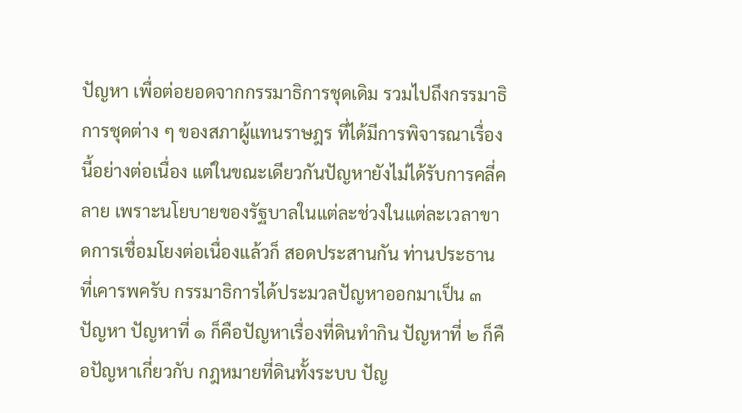ปัญหา เพื่อต่อยอดจากกรรมาธิการชุดเดิม รวมไปถึงกรรมาธิการชุดต่าง ๆ ของสภาผู้แทนราษฎร ที่ได้มีการพิจารณาเรื่องนี้อย่างต่อเนื่อง แต่ในขณะเดียวกันปัญหายังไม่ได้รับการคลี่คลาย เพราะนโยบายของรัฐบาลในแต่ละช่วงในแต่ละเวลาขาดการเชื่อมโยงต่อเนื่องแล้วก็ สอดประสานกัน ท่านประธานที่เคารพครับ กรรมาธิการได้ประมวลปัญหาออกมาเป็น ๓ ปัญหา ปัญหาที่ ๑ ก็คือปัญหาเรื่องที่ดินทํากิน ปัญหาที่ ๒ ก็คือปัญหาเกี่ยวกับ กฎหมายที่ดินทั้งระบบ ปัญ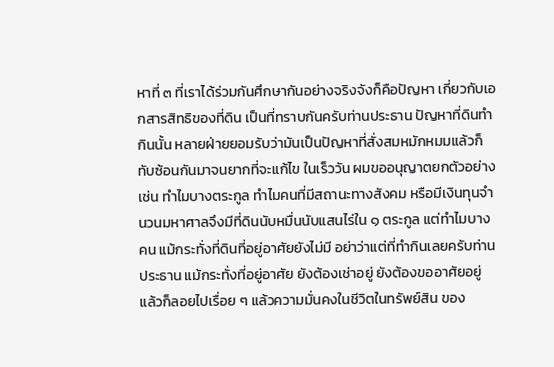หาที่ ๓ ที่เราได้ร่วมกันศึกษากันอย่างจริงจังก็คือปัญหา เกี่ยวกับเอกสารสิทธิของที่ดิน เป็นที่ทราบกันครับท่านประธาน ปัญหาที่ดินทํากินนั้น หลายฝ่ายยอมรับว่ามันเป็นปัญหาที่สั่งสมหมักหมมแล้วก็ทับซ้อนกันมาจนยากที่จะแก้ไข ในเร็ววัน ผมขออนุญาตยกตัวอย่าง เช่น ทําไมบางตระกูล ทําไมคนที่มีสถานะทางสังคม หรือมีเงินทุนจํานวนมหาศาลจึงมีที่ดินนับหมื่นนับแสนไร่ใน ๑ ตระกูล แต่ทําไมบางคน แม้กระทั่งที่ดินที่อยู่อาศัยยังไม่มี อย่าว่าแต่ที่ทํากินเลยครับท่านประธาน แม้กระทั่งที่อยู่อาศัย ยังต้องเช่าอยู่ ยังต้องขออาศัยอยู่ แล้วก็ลอยไปเรื่อย ๆ แล้วความมั่นคงในชีวิตในทรัพย์สิน ของ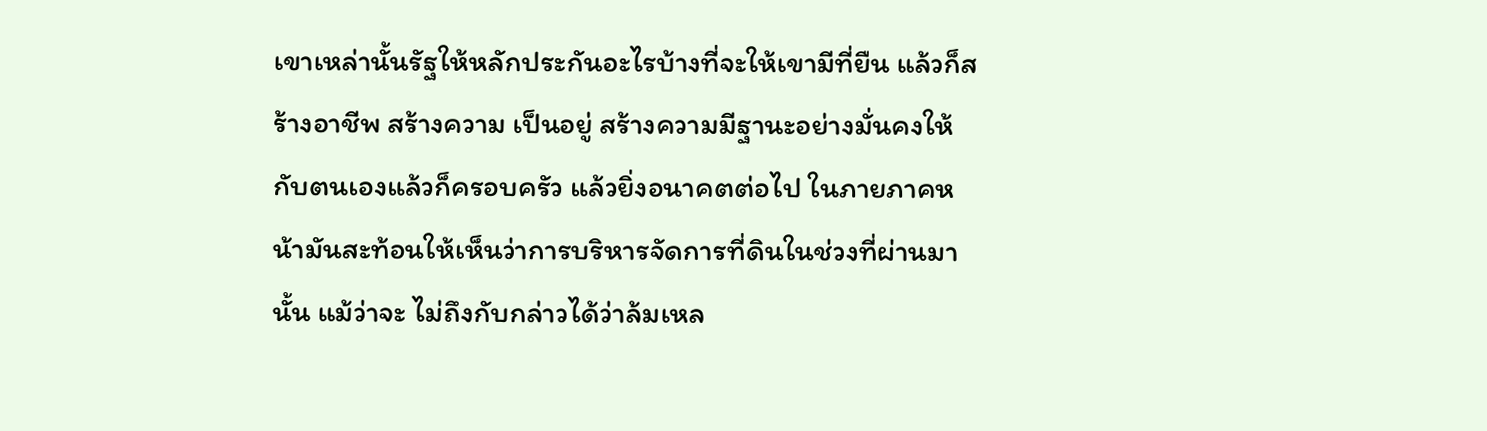เขาเหล่านั้นรัฐให้หลักประกันอะไรบ้างที่จะให้เขามีที่ยืน แล้วก็สร้างอาชีพ สร้างความ เป็นอยู่ สร้างความมีฐานะอย่างมั่นคงให้กับตนเองแล้วก็ครอบครัว แล้วยิ่งอนาคตต่อไป ในภายภาคหน้ามันสะท้อนให้เห็นว่าการบริหารจัดการที่ดินในช่วงที่ผ่านมานั้น แม้ว่าจะ ไม่ถึงกับกล่าวได้ว่าล้มเหล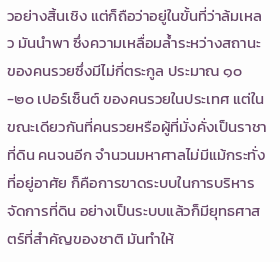วอย่างสิ้นเชิง แต่ก็ถือว่าอยู่ในขั้นที่ว่าล้มเหลว มันนําพา ซึ่งความเหลื่อมลํ้าระหว่างสถานะของคนรวยซึ่งมีไม่กี่ตระกูล ประมาณ ๑๐-๒๐ เปอร์เซ็นต์ ของคนรวยในประเทศ แต่ในขณะเดียวกันที่คนรวยหรือผู้ที่มั่งคั่งเป็นราชาที่ดิน คนจนอีก จํานวนมหาศาลไม่มีแม้กระทั่งที่อยู่อาศัย ก็คือการขาดระบบในการบริหารจัดการที่ดิน อย่างเป็นระบบแล้วก็มียุทธศาสตร์ที่สําคัญของชาติ มันทําให้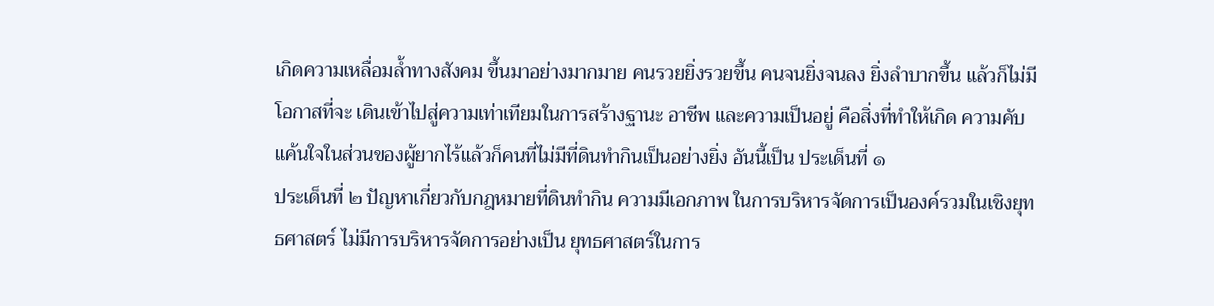เกิดความเหลื่อมลํ้าทางสังคม ขึ้นมาอย่างมากมาย คนรวยยิ่งรวยขึ้น คนจนยิ่งจนลง ยิ่งลําบากขึ้น แล้วก็ไม่มีโอกาสที่จะ เดินเข้าไปสู่ความเท่าเทียมในการสร้างฐานะ อาชีพ และความเป็นอยู่ คือสิ่งที่ทําให้เกิด ความคับแค้นใจในส่วนของผู้ยากไร้แล้วก็คนที่ไม่มีที่ดินทํากินเป็นอย่างยิ่ง อันนี้เป็น ประเด็นที่ ๑
ประเด็นที่ ๒ ปัญหาเกี่ยวกับกฎหมายที่ดินทํากิน ความมีเอกภาพ ในการบริหารจัดการเป็นองค์รวมในเชิงยุทธศาสตร์ ไม่มีการบริหารจัดการอย่างเป็น ยุทธศาสตร์ในการ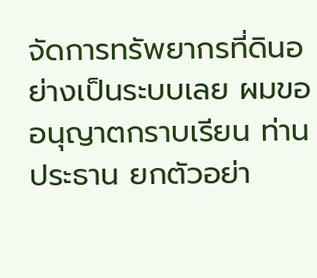จัดการทรัพยากรที่ดินอย่างเป็นระบบเลย ผมขออนุญาตกราบเรียน ท่านประธาน ยกตัวอย่า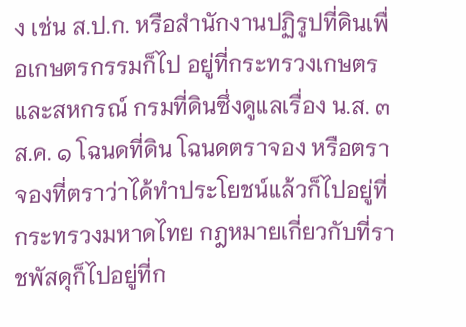ง เช่น ส.ป.ก. หรือสํานักงานปฏิรูปที่ดินเพื่อเกษตรกรรมก็ไป อยู่ที่กระทรวงเกษตรและสหกรณ์ กรมที่ดินซึ่งดูแลเรื่อง น.ส. ๓ ส.ค. ๑ โฉนดที่ดิน โฉนดตราจอง หรือตราจองที่ตราว่าได้ทําประโยชน์แล้วก็ไปอยู่ที่กระทรวงมหาดไทย กฎหมายเกี่ยวกับที่ราชพัสดุก็ไปอยู่ที่ก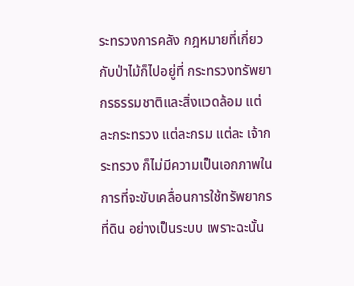ระทรวงการคลัง กฎหมายที่เกี่ยวกับป่าไม้ก็ไปอยู่ที่ กระทรวงทรัพยากรธรรมชาติและสิ่งแวดล้อม แต่ละกระทรวง แต่ละกรม แต่ละ เจ้ากระทรวง ก็ไม่มีความเป็นเอกภาพในการที่จะขับเคลื่อนการใช้ทรัพยากรที่ดิน อย่างเป็นระบบ เพราะฉะนั้น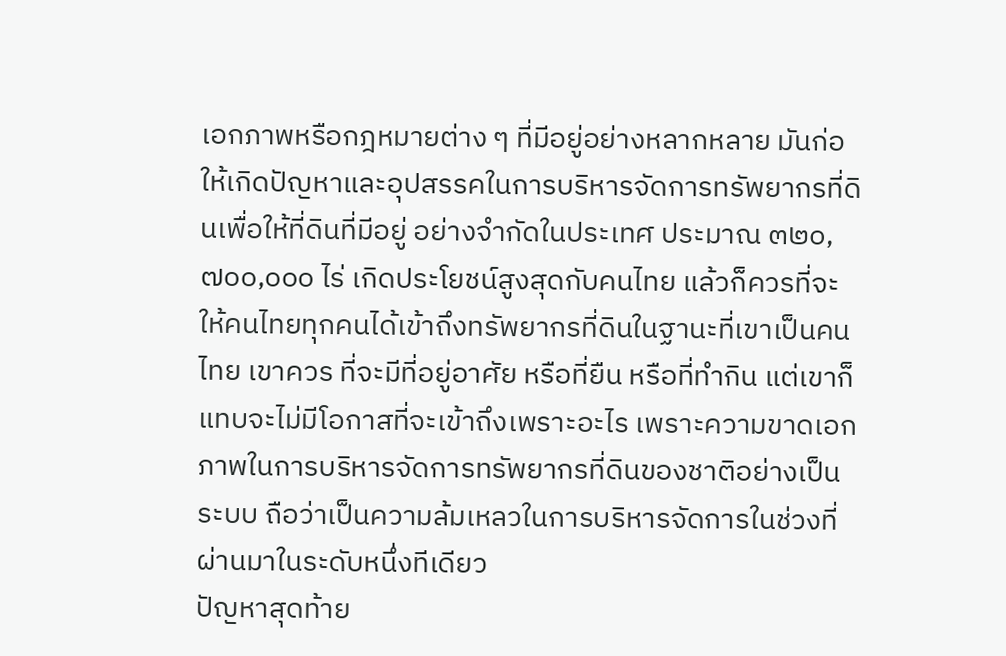เอกภาพหรือกฎหมายต่าง ๆ ที่มีอยู่อย่างหลากหลาย มันก่อให้เกิดปัญหาและอุปสรรคในการบริหารจัดการทรัพยากรที่ดินเพื่อให้ที่ดินที่มีอยู่ อย่างจํากัดในประเทศ ประมาณ ๓๒๐,๗๐๐,๐๐๐ ไร่ เกิดประโยชน์สูงสุดกับคนไทย แล้วก็ควรที่จะให้คนไทยทุกคนได้เข้าถึงทรัพยากรที่ดินในฐานะที่เขาเป็นคนไทย เขาควร ที่จะมีที่อยู่อาศัย หรือที่ยืน หรือที่ทํากิน แต่เขาก็แทบจะไม่มีโอกาสที่จะเข้าถึงเพราะอะไร เพราะความขาดเอกภาพในการบริหารจัดการทรัพยากรที่ดินของชาติอย่างเป็นระบบ ถือว่าเป็นความล้มเหลวในการบริหารจัดการในช่วงที่ผ่านมาในระดับหนึ่งทีเดียว
ปัญหาสุดท้าย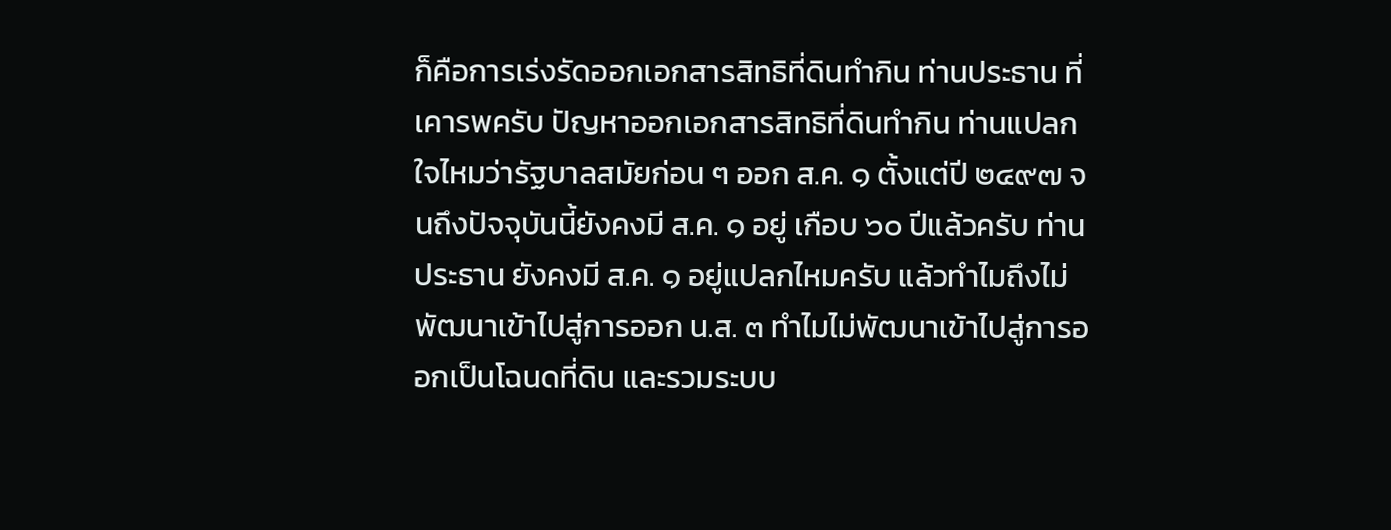ก็คือการเร่งรัดออกเอกสารสิทธิที่ดินทํากิน ท่านประธาน ที่เคารพครับ ปัญหาออกเอกสารสิทธิที่ดินทํากิน ท่านแปลกใจไหมว่ารัฐบาลสมัยก่อน ๆ ออก ส.ค. ๑ ตั้งแต่ปี ๒๔๙๗ จนถึงปัจจุบันนี้ยังคงมี ส.ค. ๑ อยู่ เกือบ ๖๐ ปีแล้วครับ ท่านประธาน ยังคงมี ส.ค. ๑ อยู่แปลกไหมครับ แล้วทําไมถึงไม่พัฒนาเข้าไปสู่การออก น.ส. ๓ ทําไมไม่พัฒนาเข้าไปสู่การออกเป็นโฉนดที่ดิน และรวมระบบ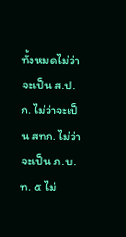ทั้งหมดไม่ว่าจะเป็น ส.ป.ก. ไม่ว่าจะเป็น สทก. ไม่ว่าจะเป็น ภ.บ.ท. ๕ ไม่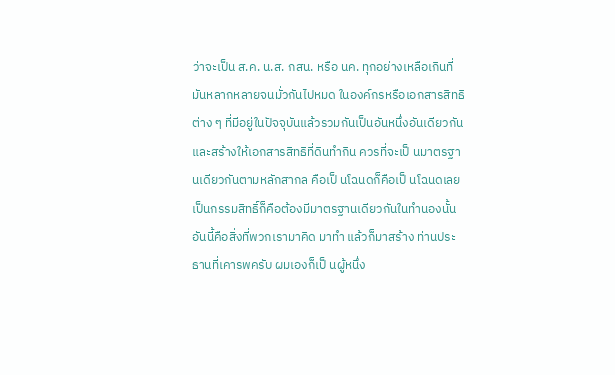ว่าจะเป็น ส.ค. น.ส. กสน. หรือ นค. ทุกอย่างเหลือเกินที่มันหลากหลายจนมั่วกันไปหมด ในองค์กรหรือเอกสารสิทธิต่าง ๆ ที่มีอยู่ในปัจจุบันแล้วรวมกันเป็นอันหนึ่งอันเดียวกัน และสร้างให้เอกสารสิทธิที่ดินทํากิน ควรที่จะเป็ นมาตรฐานเดียวกันตามหลักสากล คือเป็ นโฉนดก็คือเป็ นโฉนดเลย เป็นกรรมสิทธิ์ก็คือต้องมีมาตรฐานเดียวกันในทํานองนั้น อันนี้คือสิ่งที่พวกเรามาคิด มาทํา แล้วก็มาสร้าง ท่านประธานที่เคารพครับ ผมเองก็เป็ นผู้หนึ่ง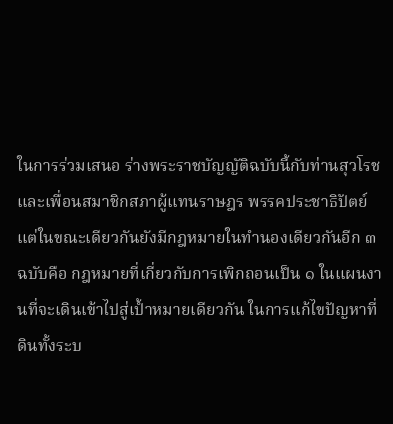ในการร่วมเสนอ ร่างพระราชบัญญัติฉบับนี้กับท่านสุวโรช และเพื่อนสมาชิกสภาผู้แทนราษฎร พรรคประชาธิปัตย์ แต่ในขณะเดียวกันยังมีกฎหมายในทํานองเดียวกันอีก ๓ ฉบับคือ กฎหมายที่เกี่ยวกับการเพิกถอนเป็น ๑ ในแผนงานที่จะเดินเข้าไปสู่เป้ำหมายเดียวกัน ในการแก้ไขปัญหาที่ดินทั้งระบ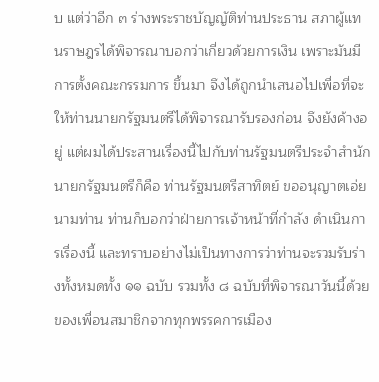บ แต่ว่าอีก ๓ ร่างพระราชบัญญัติท่านประธาน สภาผู้แทนราษฎรได้พิจารณาบอกว่าเกี่ยวด้วยการเงิน เพราะมันมีการตั้งคณะกรรมการ ขึ้นมา จึงได้ถูกนําเสนอไปเพื่อที่จะให้ท่านนายกรัฐมนตรีได้พิจารณารับรองก่อน จึงยังค้างอยู่ แต่ผมได้ประสานเรื่องนี้ไปกับท่านรัฐมนตรีประจําสํานักนายกรัฐมนตรีก็คือ ท่านรัฐมนตรีสาทิตย์ ขออนุญาตเอ่ยนามท่าน ท่านก็บอกว่าฝ่ายการเจ้าหน้าที่กําลัง ดําเนินการเรื่องนี้ และทราบอย่างไม่เป็นทางการว่าท่านจะรวมรับร่างทั้งหมดทั้ง ๑๑ ฉบับ รวมทั้ง ๘ ฉบับที่พิจารณาวันนี้ด้วยของเพื่อนสมาชิกจากทุกพรรคการเมือง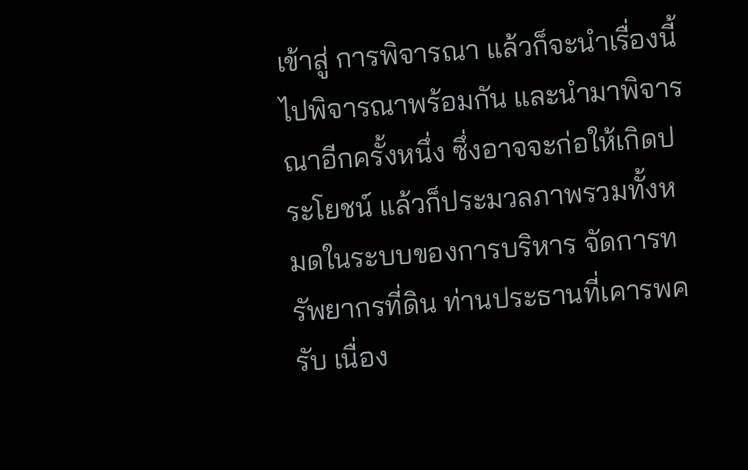เข้าสู่ การพิจารณา แล้วก็จะนําเรื่องนี้ไปพิจารณาพร้อมกัน และนํามาพิจารณาอีกครั้งหนึ่ง ซึ่งอาจจะก่อให้เกิดประโยชน์ แล้วก็ประมวลภาพรวมทั้งหมดในระบบของการบริหาร จัดการทรัพยากรที่ดิน ท่านประธานที่เคารพครับ เนื่อง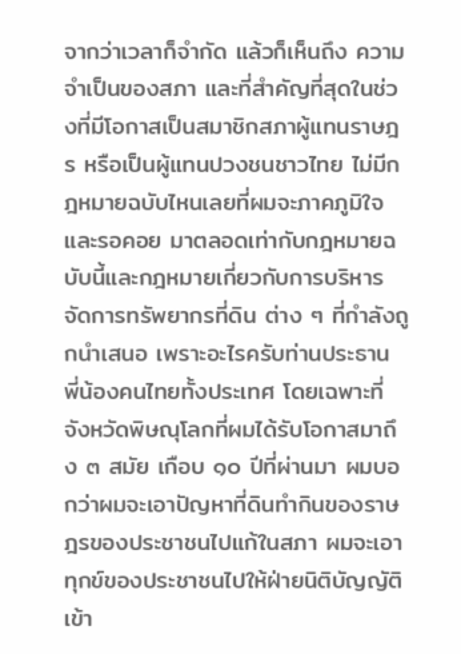จากว่าเวลาก็จํากัด แล้วก็เห็นถึง ความจําเป็นของสภา และที่สําคัญที่สุดในช่วงที่มีโอกาสเป็นสมาชิกสภาผู้แทนราษฎร หรือเป็นผู้แทนปวงชนชาวไทย ไม่มีกฎหมายฉบับไหนเลยที่ผมจะภาคภูมิใจและรอคอย มาตลอดเท่ากับกฎหมายฉบับนี้และกฎหมายเกี่ยวกับการบริหารจัดการทรัพยากรที่ดิน ต่าง ๆ ที่กําลังถูกนําเสนอ เพราะอะไรครับท่านประธาน พี่น้องคนไทยทั้งประเทศ โดยเฉพาะที่จังหวัดพิษณุโลกที่ผมได้รับโอกาสมาถึง ๓ สมัย เกือบ ๑๐ ปีที่ผ่านมา ผมบอกว่าผมจะเอาปัญหาที่ดินทํากินของราษฎรของประชาชนไปแก้ในสภา ผมจะเอา ทุกข์ของประชาชนไปให้ฝ่ายนิติบัญญัติเข้า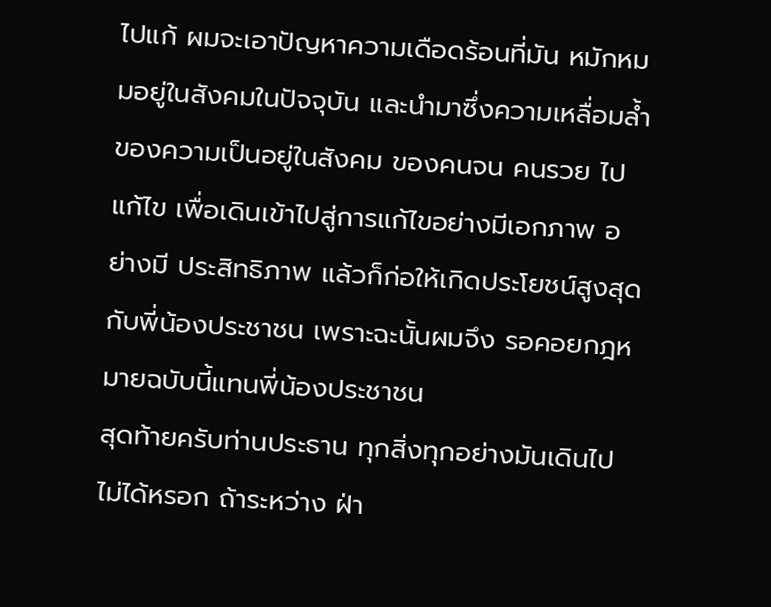ไปแก้ ผมจะเอาปัญหาความเดือดร้อนที่มัน หมักหมมอยู่ในสังคมในปัจจุบัน และนํามาซึ่งความเหลื่อมลํ้าของความเป็นอยู่ในสังคม ของคนจน คนรวย ไปแก้ไข เพื่อเดินเข้าไปสู่การแก้ไขอย่างมีเอกภาพ อย่างมี ประสิทธิภาพ แล้วก็ก่อให้เกิดประโยชน์สูงสุดกับพี่น้องประชาชน เพราะฉะนั้นผมจึง รอคอยกฎหมายฉบับนี้แทนพี่น้องประชาชน
สุดท้ายครับท่านประธาน ทุกสิ่งทุกอย่างมันเดินไปไม่ได้หรอก ถ้าระหว่าง ฝ่า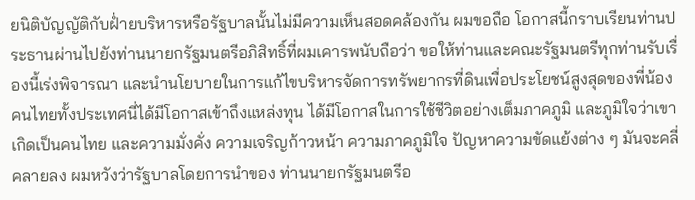ยนิติบัญญัติกับฝ่ำยบริหารหรือรัฐบาลนั้นไม่มีความเห็นสอดคล้องกัน ผมขอถือ โอกาสนี้กราบเรียนท่านประธานผ่านไปยังท่านนายกรัฐมนตรีอภิสิทธิ์ที่ผมเคารพนับถือว่า ขอให้ท่านและคณะรัฐมนตรีทุกท่านรับเรื่องนี้เร่งพิจารณา และนํานโยบายในการแก้ไขบริหารจัดการทรัพยากรที่ดินเพื่อประโยชน์สูงสุดของพี่น้อง คนไทยทั้งประเทศนี่ได้มีโอกาสเข้าถึงแหล่งทุน ได้มีโอกาสในการใช้ชีวิตอย่างเต็มภาคภูมิ และภูมิใจว่าเขาเกิดเป็นคนไทย และความมั่งคั่ง ความเจริญก้าวหน้า ความภาคภูมิใจ ปัญหาความขัดแย้งต่าง ๆ มันจะคลี่คลายลง ผมหวังว่ารัฐบาลโดยการนําของ ท่านนายกรัฐมนตรีอ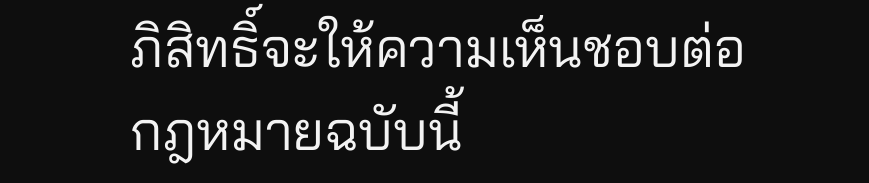ภิสิทธิ์จะให้ความเห็นชอบต่อกฎหมายฉบับนี้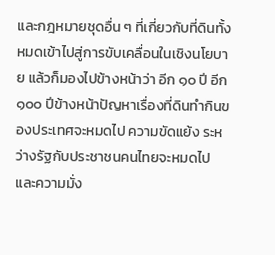และกฎหมายชุดอื่น ๆ ที่เกี่ยวกับที่ดินทั้งหมดเข้าไปสู่การขับเคลื่อนในเชิงนโยบาย แล้วก็มองไปข้างหน้าว่า อีก ๑๐ ปี อีก ๑๐๐ ปีข้างหน้าปัญหาเรื่องที่ดินทํากินของประเทศจะหมดไป ความขัดแย้ง ระหว่างรัฐกับประชาชนคนไทยจะหมดไป และความมั่ง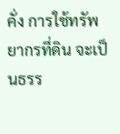คั่ง การใช้ทรัพยากรที่ดิน จะเป็นธรร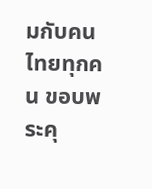มกับคนไทยทุกคน ขอบพระคุ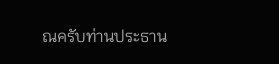ณครับท่านประธาน